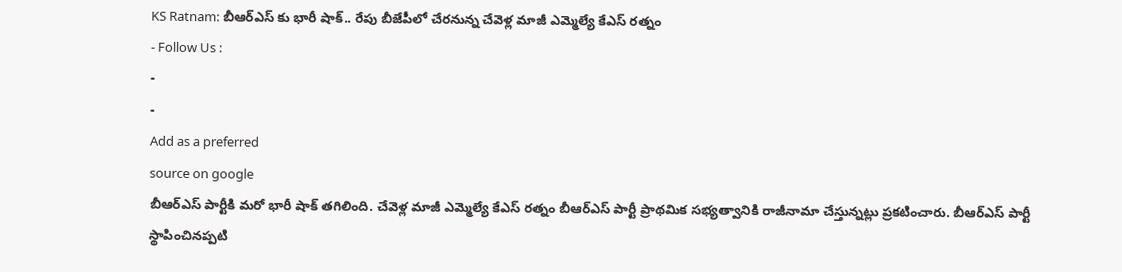KS Ratnam: బీఆర్ఎస్ కు భారీ షాక్.. రేపు బీజేపీలో చేరనున్న చేవెళ్ల మాజీ ఎమ్మెల్యే కేఎస్ రత్నం
- Follow Us :
-
-
Add as a preferred
source on google
బీఆర్ఎస్ పార్టీకి మరో భారీ షాక్ తగిలింది. చేవెళ్ల మాజీ ఎమ్మెల్యే కేఎస్ రత్నం బీఆర్ఎస్ పార్టీ ప్రాథమిక సభ్యత్వానికి రాజీనామా చేస్తున్నట్లు ప్రకటించారు. బీఆర్ఎస్ పార్టీ స్థాపించినప్పటి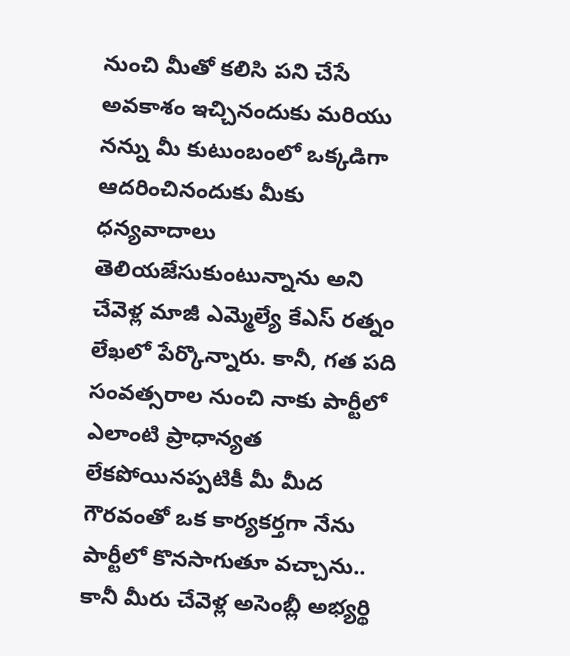నుంచి మీతో కలిసి పని చేసే అవకాశం ఇచ్చినందుకు మరియు నన్ను మీ కుటుంబంలో ఒక్కడిగా ఆదరించినందుకు మీకు ధన్యవాదాలు తెలియజేసుకుంటున్నాను అని చేవెళ్ల మాజీ ఎమ్మెల్యే కేఎస్ రత్నం లేఖలో పేర్కొన్నారు. కానీ, గత పది సంవత్సరాల నుంచి నాకు పార్టీలో ఎలాంటి ప్రాధాన్యత లేకపోయినప్పటికీ మీ మీద గౌరవంతో ఒక కార్యకర్తగా నేను పార్టీలో కొనసాగుతూ వచ్చాను.. కానీ మీరు చేవెళ్ల అసెంబ్లీ అభ్యర్థి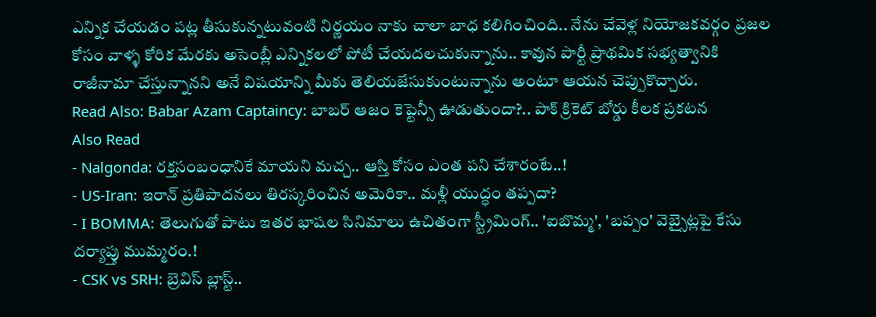ఎన్నిక చేయడం పట్ల తీసుకున్నటువంటి నిర్ణయం నాకు చాలా బాధ కలిగించింది.. నేను చేవెళ్ల నియోజకవర్గం ప్రజల కోసం వాళ్ళ కోరిక మేరకు అసెంబ్లీ ఎన్నికలలో పోటీ చేయదలచుకున్నాను.. కావున పార్టీ ప్రాథమిక సభ్యత్వానికి రాజీనామా చేస్తున్నానని అనే విషయాన్ని మీకు తెలియజేసుకుంటున్నాను అంటూ ఆయన చెప్పుకొచ్చారు.
Read Also: Babar Azam Captaincy: బాబర్ ఆజం కెప్టెన్సీ ఊడుతుందా?.. పాక్ క్రికెట్ బోర్డు కీలక ప్రకటన
Also Read
- Nalgonda: రక్తసంబంధానికే మాయని మచ్చ.. ఆస్తి కోసం ఎంత పని చేశారంటే..!
- US-Iran: ఇరాన్ ప్రతిపాదనలు తిరస్కరించిన అమెరికా.. మళ్లీ యుద్ధం తప్పదా?
- I BOMMA: తెలుగుతో పాటు ఇతర భాషల సినిమాలు ఉచితంగా స్ట్రీమింగ్.. 'ఐబొమ్మ', 'బప్పం' వెబ్సైట్లపై కేసు దర్యాప్తు ముమ్మరం.!
- CSK vs SRH: బ్రెవిస్ బ్లాస్ట్..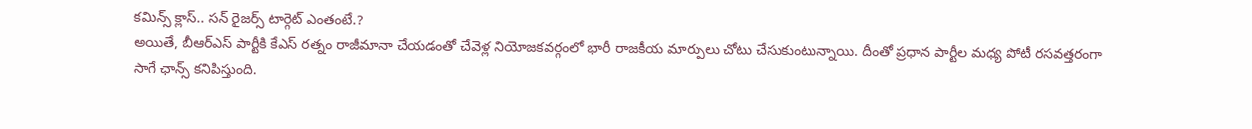కమిన్స్ క్లాస్.. సన్ రైజర్స్ టార్గెట్ ఎంతంటే.?
అయితే, బీఆర్ఎస్ పార్టీకి కేఎస్ రత్నం రాజీమానా చేయడంతో చేవెళ్ల నియోజకవర్గంలో భారీ రాజకీయ మార్పులు చోటు చేసుకుంటున్నాయి. దీంతో ప్రధాన పార్టీల మధ్య పోటీ రసవత్తరంగా సాగే ఛాన్స్ కనిపిస్తుంది.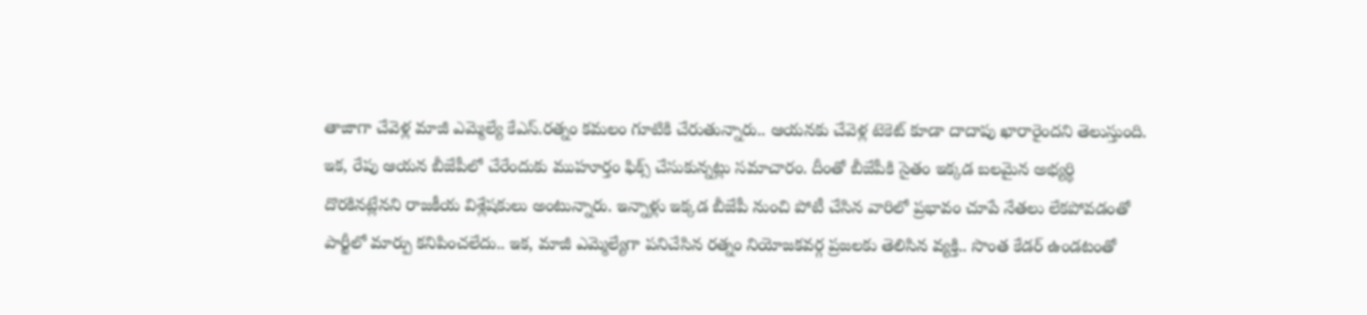తాజాగా చేవెళ్ల మాజీ ఎమ్మెల్యే కేఎస్.రత్నం కమలం గూటికి చేరుతున్నారు.. ఆయనకు చేవెళ్ల టెకెట్ కూడా దాదాపు ఖారారైందని తెలుస్తుంది. ఇక, రేపు ఆయన బీజేపీలో చేరేందుకు ముహూర్తం ఫిక్స్ చేసుకున్నట్లు సమాచారం. దీంతో బీజేపీకి సైతం ఇక్కడ బలమైన అభ్యర్థి దొరకినట్లేనని రాజకీయ విశ్లేషకులు అంటున్నారు. ఇన్నాళ్లు ఇక్కడ బీజేపీ నుంచి పోటీ చేసిన వారిలో ప్రభావం చూపే నేతలు లేకపోవడంతో పార్టీలో మార్పు కనిపించలేదు.. ఇక, మాజీ ఎమ్మెల్యేగా పనిచేసిన రత్నం నియోజకవర్గ ప్రజలకు తెలిసిన వ్యక్తి.. సొంత కేడర్ ఉండటంతో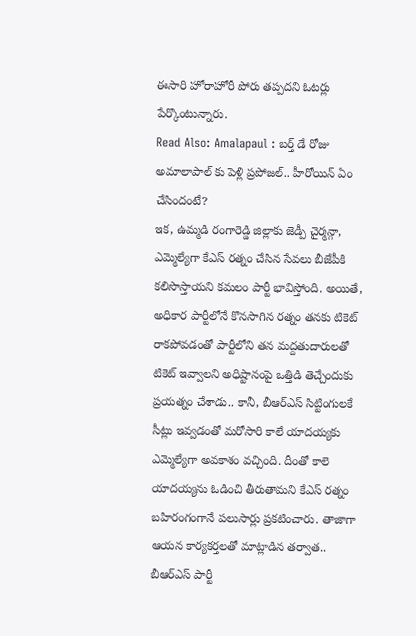ఈసారి హోరాహోరీ పోరు తప్పదని ఓటర్లు పేర్కొంటున్నారు.
Read Also: Amalapaul : బర్త్ డే రోజు అమాలాపాల్ కు పెళ్లి ప్రపోజల్.. హీరోయిన్ ఏం చేసిందంటే?
ఇక, ఉమ్మడి రంగారెడ్డి జిల్లాకు జెడ్పీ చైర్మన్గా, ఎమ్మెల్యేగా కేఎస్ రత్నం చేసిన సేవలు బీజేపీకి కలిసొస్తాయని కమలం పార్టీ భావిస్తోంది. అయితే, అధికార పార్టీలోనే కొనసాగిన రత్నం తనకు టికెట్ రాకపోవడంతో పార్టీలోని తన మద్దతుదారులతో టికెట్ ఇవ్వాలని అధిష్టానంపై ఒత్తిడి తెచ్చేందుకు ప్రయత్నం చేశాడు.. కానీ, బీఆర్ఎస్ సిట్టింగులకే సీట్లు ఇవ్వడంతో మరోసారి కాలే యాదయ్యకు ఎమ్మెల్యేగా అవకాశం వచ్చింది. దీంతో కాలె యాదయ్యను ఓడించి తీరుతామని కేఎస్ రత్నం బహిరంగంగానే పలుసార్లు ప్రకటించారు. తాజాగా ఆయన కార్యకర్తలతో మాట్లాడిన తర్వాత.. బీఆర్ఎస్ పార్టీ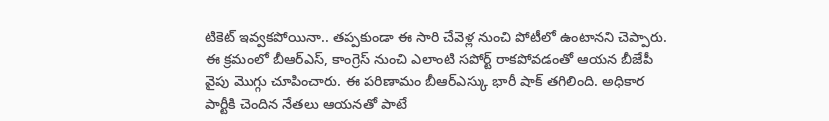టికెట్ ఇవ్వకపోయినా.. తప్పకుండా ఈ సారి చేవెళ్ల నుంచి పోటీలో ఉంటానని చెప్పారు. ఈ క్రమంలో బీఆర్ఎస్, కాంగ్రెస్ నుంచి ఎలాంటి సపోర్ట్ రాకపోవడంతో ఆయన బీజేపీ వైపు మొగ్గు చూపించారు. ఈ పరిణామం బీఆర్ఎస్కు భారీ షాక్ తగిలింది. అధికార పార్టీకి చెందిన నేతలు ఆయనతో పాటే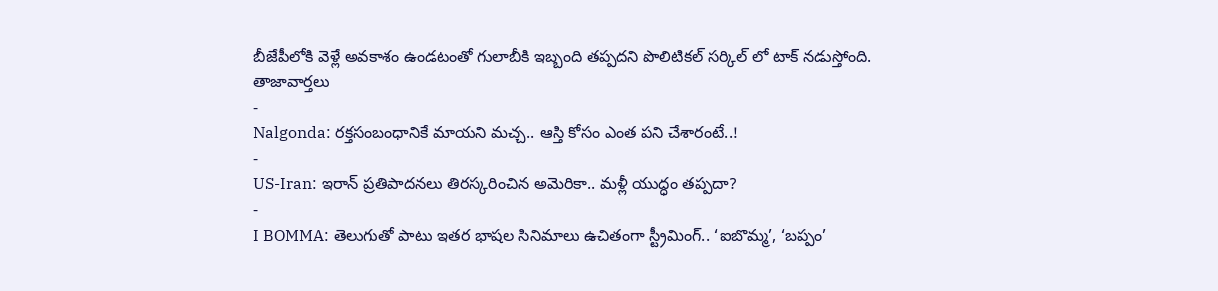బీజేపీలోకి వెళ్లే అవకాశం ఉండటంతో గులాబీకి ఇబ్బంది తప్పదని పొలిటికల్ సర్కిల్ లో టాక్ నడుస్తోంది.
తాజావార్తలు
-
Nalgonda: రక్తసంబంధానికే మాయని మచ్చ.. ఆస్తి కోసం ఎంత పని చేశారంటే..!
-
US-Iran: ఇరాన్ ప్రతిపాదనలు తిరస్కరించిన అమెరికా.. మళ్లీ యుద్ధం తప్పదా?
-
I BOMMA: తెలుగుతో పాటు ఇతర భాషల సినిమాలు ఉచితంగా స్ట్రీమింగ్.. ‘ఐబొమ్మ’, ‘బప్పం’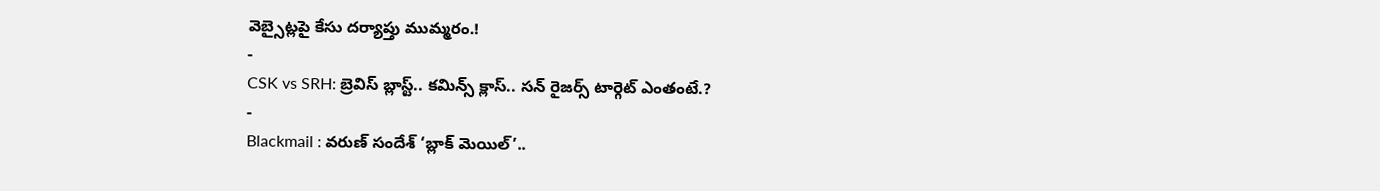వెబ్సైట్లపై కేసు దర్యాప్తు ముమ్మరం.!
-
CSK vs SRH: బ్రెవిస్ బ్లాస్ట్.. కమిన్స్ క్లాస్.. సన్ రైజర్స్ టార్గెట్ ఎంతంటే.?
-
Blackmail : వరుణ్ సందేశ్ ‘బ్లాక్ మెయిల్’..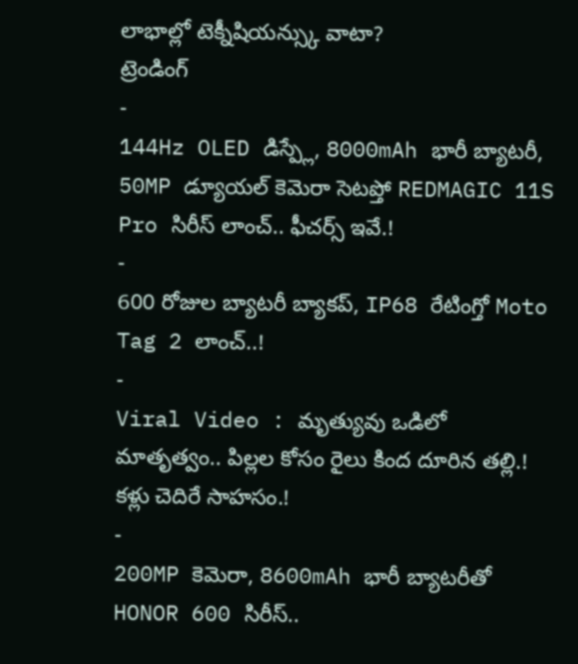లాభాల్లో టెక్నీషియన్స్కు వాటా?
ట్రెండింగ్
-
144Hz OLED డిస్ప్లే, 8000mAh భారీ బ్యాటరీ, 50MP డ్యూయల్ కెమెరా సెటప్తో REDMAGIC 11S Pro సిరీస్ లాంచ్.. ఫీచర్స్ ఇవే.!
-
600 రోజుల బ్యాటరీ బ్యాకప్, IP68 రేటింగ్తో Moto Tag 2 లాంచ్..!
-
Viral Video : మృత్యువు ఒడిలో మాతృత్వం.. పిల్లల కోసం రైలు కింద దూరిన తల్లి.! కళ్లు చెదిరే సాహసం.!
-
200MP కెమెరా, 8600mAh భారీ బ్యాటరీతో HONOR 600 సిరీస్..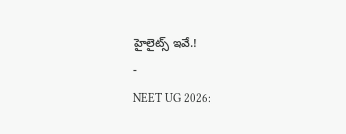హైలైట్స్ ఇవే.!
-
NEET UG 2026: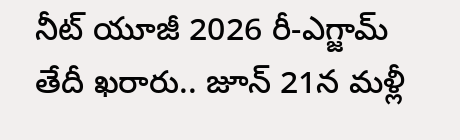నీట్ యూజీ 2026 రీ-ఎగ్జామ్ తేదీ ఖరారు.. జూన్ 21న మళ్లీ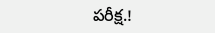పరీక్ష.!